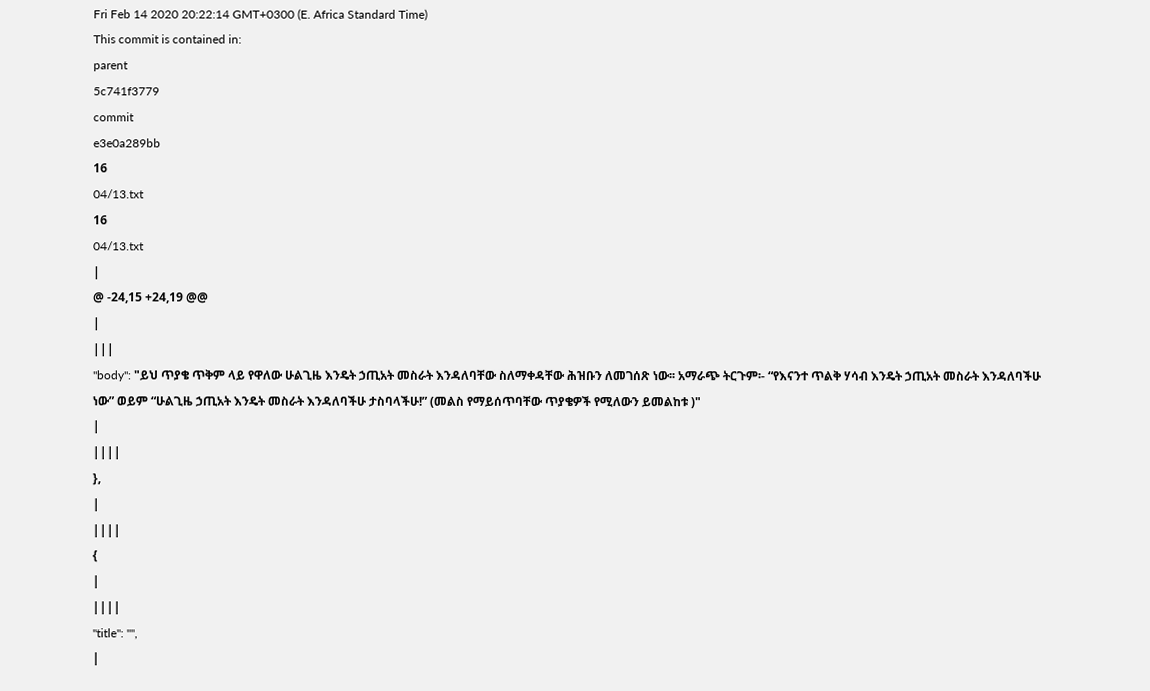Fri Feb 14 2020 20:22:14 GMT+0300 (E. Africa Standard Time)
This commit is contained in:
parent
5c741f3779
commit
e3e0a289bb
16
04/13.txt
16
04/13.txt
|
@ -24,15 +24,19 @@
|
|||
"body": "ይህ ጥያቄ ጥቅም ላይ የዋለው ሁልጊዜ እንዴት ኃጢአት መስራት እንዳለባቸው ስለማቀዳቸው ሕዝቡን ለመገሰጽ ነው፡፡ አማራጭ ትርጉም፡- “የእናንተ ጥልቅ ሃሳብ እንዴት ኃጢአት መስራት እንዳለባችሁ ነው” ወይም “ሁልጊዜ ኃጢአት እንዴት መስራት እንዳለባችሁ ታስባላችሁ!” (መልስ የማይሰጥባቸው ጥያቄዎች የሚለውን ይመልከቱ )"
|
||||
},
|
||||
{
|
||||
"title": "",
|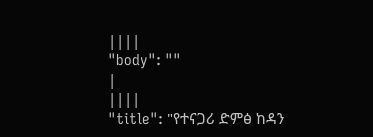||||
"body": ""
|
||||
"title": "የተናጋሪ ድምፅ ከዳን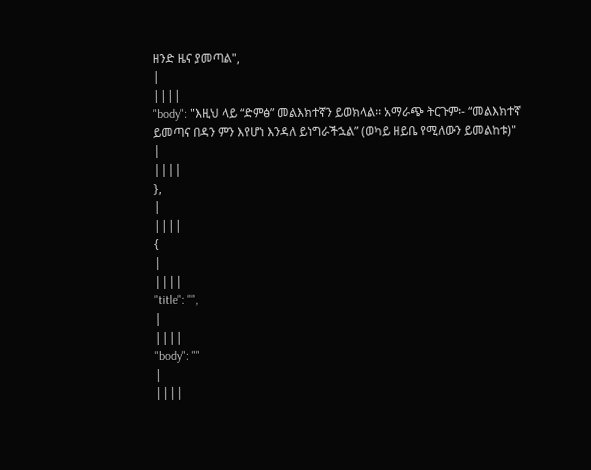ዘንድ ዜና ያመጣል",
|
||||
"body": "እዚህ ላይ “ድምፅ” መልእክተኛን ይወክላል፡፡ አማራጭ ትርጉም፡- “መልእክተኛ ይመጣና በዳን ምን እየሆነ እንዳለ ይነግራችኋል” (ወካይ ዘይቤ የሚለውን ይመልከቱ)"
|
||||
},
|
||||
{
|
||||
"title": "",
|
||||
"body": ""
|
||||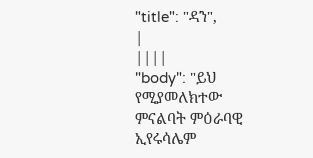"title": "ዳን",
|
||||
"body": "ይህ የሚያመለክተው ምናልባት ምዕራባዊ ኢየሩሳሌም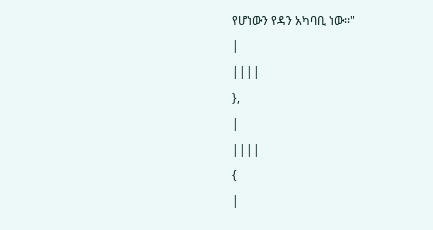የሆነውን የዳን አካባቢ ነው፡፡"
|
||||
},
|
||||
{
|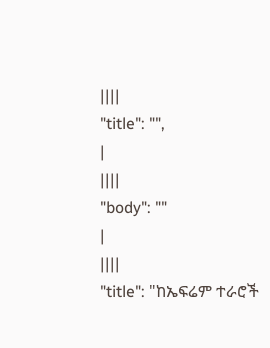||||
"title": "",
|
||||
"body": ""
|
||||
"title": "ከኤፍሬም ተራሮች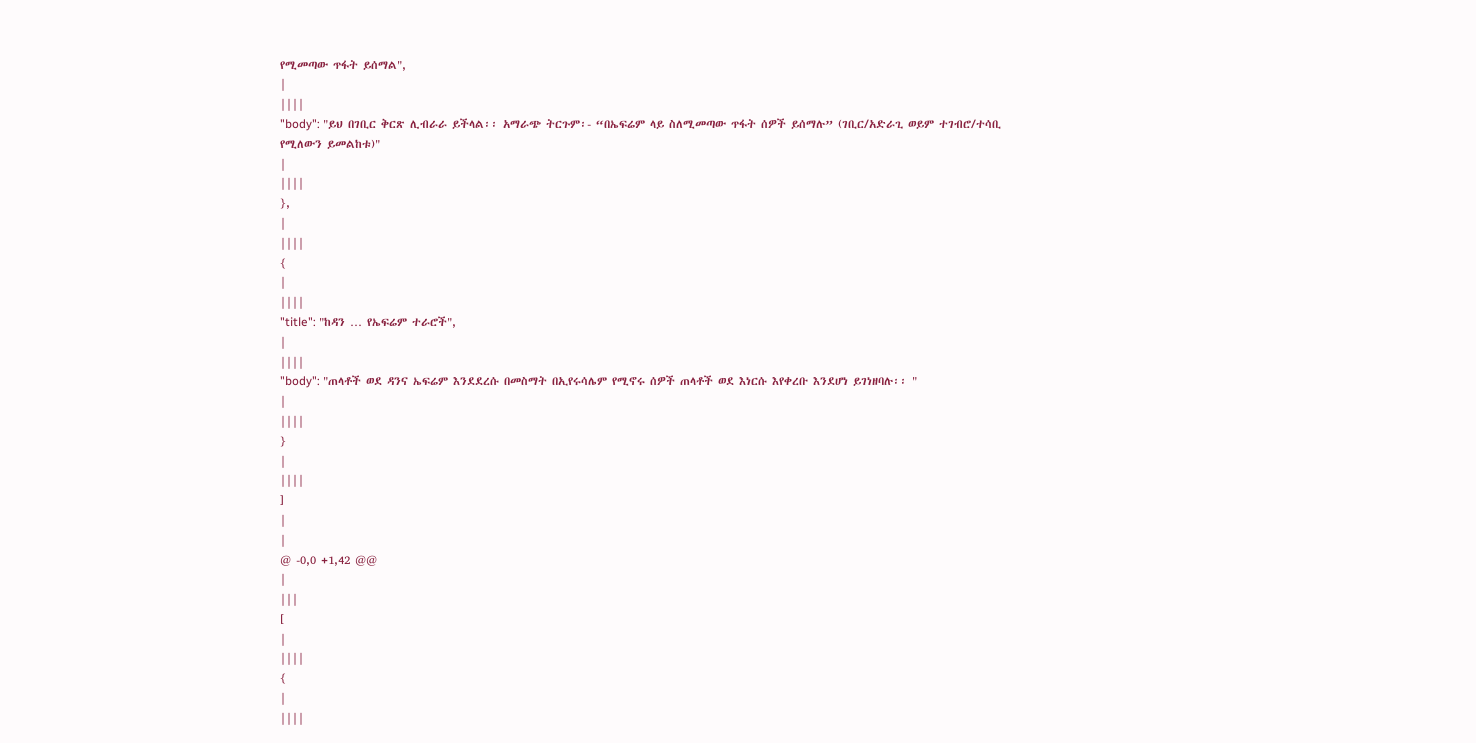የሚመጣው ጥፋት ይሰማል",
|
||||
"body": "ይህ በገቢር ቅርጽ ሊብራራ ይችላል፡፡ አማራጭ ትርጉም፡- “በኤፍሬም ላይ ስለሚመጣው ጥፋት ሰዎች ይሰማሉ” (ገቢር/አድራጊ ወይም ተገብሮ/ተሳቢ የሚለውን ይመልከቱ)"
|
||||
},
|
||||
{
|
||||
"title": "ከዳን … የኤፍሬም ተራሮች",
|
||||
"body": "ጠላቶች ወደ ዳንና ኤፍሬም እንደደረሱ በመስማት በኢየሩሳሌም የሚኖሩ ሰዎች ጠላቶች ወደ እነርሱ እየቀረቡ እንደሆነ ይገነዘባሉ፡፡ "
|
||||
}
|
||||
]
|
|
@ -0,0 +1,42 @@
|
|||
[
|
||||
{
|
||||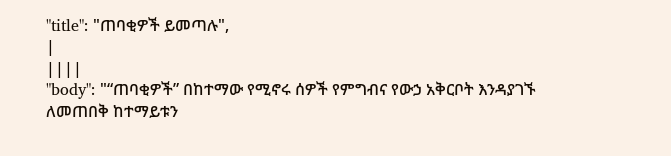"title": "ጠባቂዎች ይመጣሉ",
|
||||
"body": "“ጠባቂዎች” በከተማው የሚኖሩ ሰዎች የምግብና የውኃ አቅርቦት እንዳያገኙ ለመጠበቅ ከተማይቱን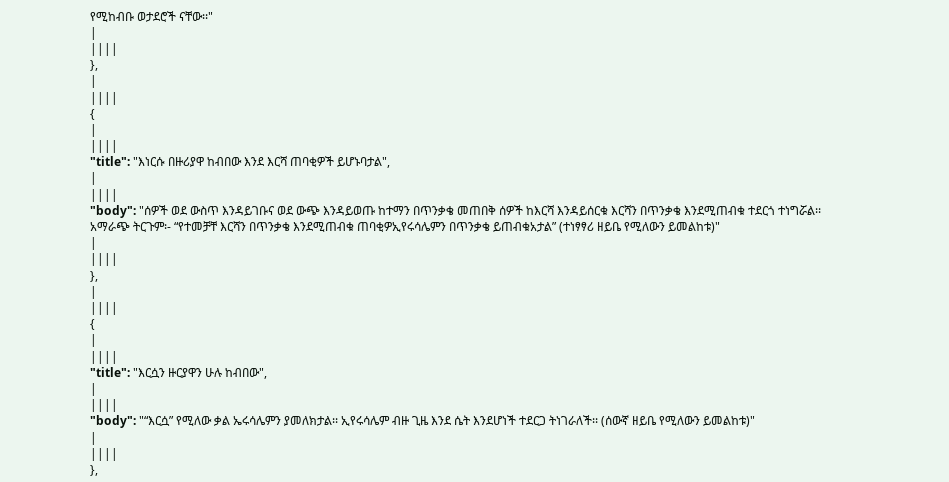የሚከብቡ ወታደሮች ናቸው፡፡"
|
||||
},
|
||||
{
|
||||
"title": "እነርሱ በዙሪያዋ ከብበው እንደ እርሻ ጠባቂዎች ይሆኑባታል",
|
||||
"body": "ሰዎች ወደ ውስጥ እንዳይገቡና ወደ ውጭ እንዳይወጡ ከተማን በጥንቃቄ መጠበቅ ሰዎች ከእርሻ እንዳይሰርቁ እርሻን በጥንቃቄ እንደሚጠብቁ ተደርጎ ተነግሯል፡፡ አማራጭ ትርጉም፡- “የተመቻቸ እርሻን በጥንቃቄ እንደሚጠብቁ ጠባቂዎኢየሩሳሌምን በጥንቃቄ ይጠብቁአታል” (ተነፃፃሪ ዘይቤ የሚለውን ይመልከቱ)"
|
||||
},
|
||||
{
|
||||
"title": "እርሷን ዙርያዋን ሁሉ ከብበው",
|
||||
"body": "“እርሷ” የሚለው ቃል ኤሩሳሌምን ያመለክታል፡፡ ኢየሩሳሌም ብዙ ጊዜ እንደ ሴት እንደሆነች ተደርጋ ትነገራለች፡፡ (ሰውኛ ዘይቤ የሚለውን ይመልከቱ)"
|
||||
},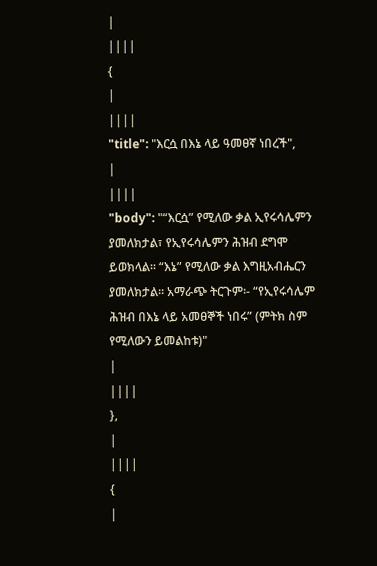|
||||
{
|
||||
"title": "እርሷ በእኔ ላይ ዓመፀኛ ነበረች",
|
||||
"body": "“እርሷ” የሚለው ቃል ኢየሩሳሌምን ያመለክታል፣ የኢየሩሳሌምን ሕዝብ ደግሞ ይወክላል፡፡ “እኔ” የሚለው ቃል እግዚአብሔርን ያመለክታል፡፡ አማራጭ ትርጉም፡- “የኢየሩሳሌም ሕዝብ በእኔ ላይ አመፀኞች ነበሩ” (ምትክ ስም የሚለውን ይመልከቱ)"
|
||||
},
|
||||
{
|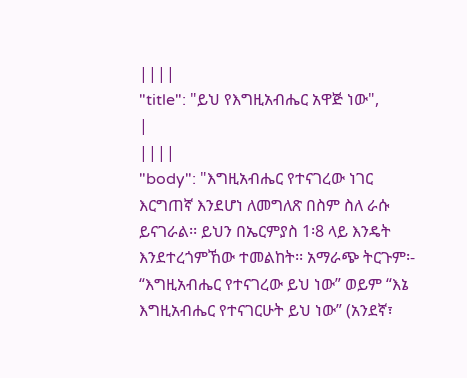||||
"title": "ይህ የእግዚአብሔር አዋጅ ነው",
|
||||
"body": "እግዚአብሔር የተናገረው ነገር እርግጠኛ እንደሆነ ለመግለጽ በስም ስለ ራሱ ይናገራል፡፡ ይህን በኤርምያስ 1፡8 ላይ እንዴት እንደተረጎምኸው ተመልከት፡፡ አማራጭ ትርጉም፡- “እግዚአብሔር የተናገረው ይህ ነው” ወይም “እኔ እግዚአብሔር የተናገርሁት ይህ ነው” (አንደኛ፣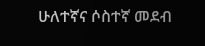ሁለተኛና ሶስተኛ መደብ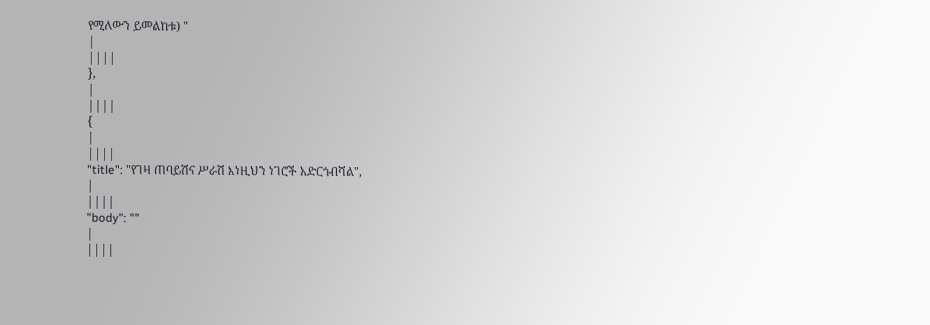የሚለውን ይመልከቱ) "
|
||||
},
|
||||
{
|
||||
"title": "የገዛ ጠባይሽና ሥራሽ እነዚህን ነገሮች አድርጎብሻል",
|
||||
"body": ""
|
||||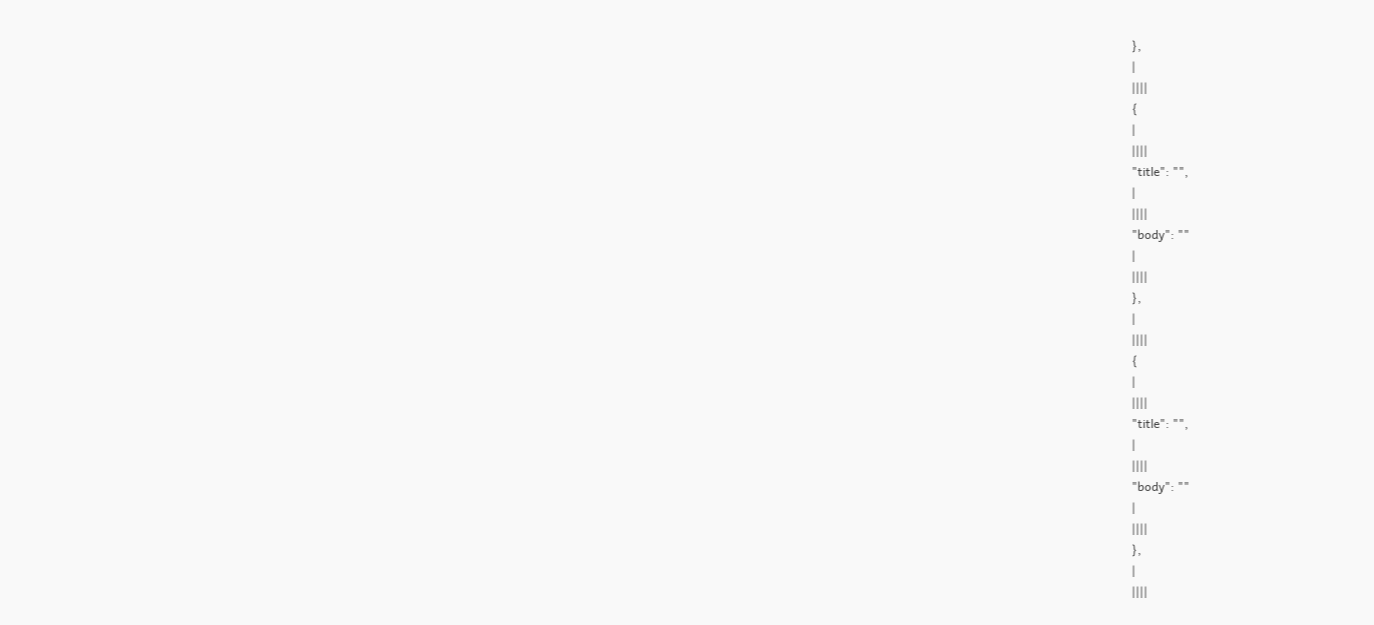},
|
||||
{
|
||||
"title": "",
|
||||
"body": ""
|
||||
},
|
||||
{
|
||||
"title": "",
|
||||
"body": ""
|
||||
},
|
||||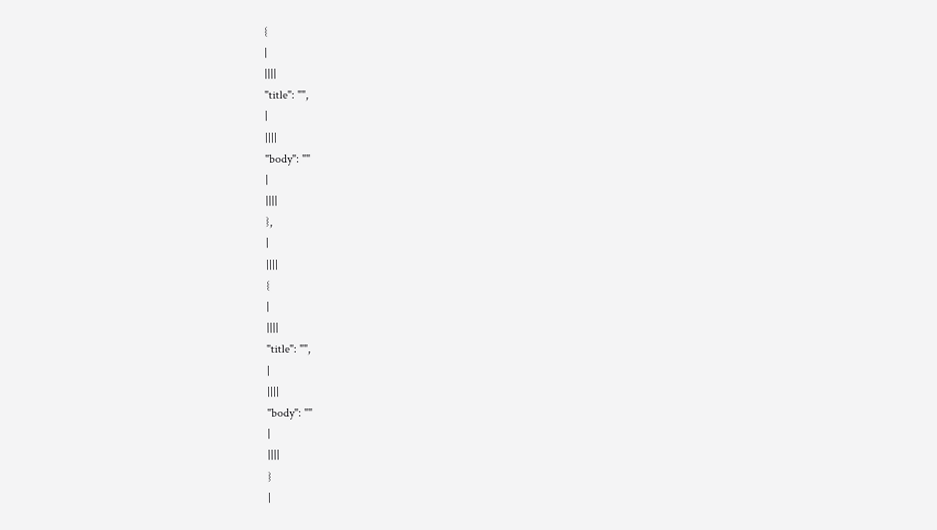{
|
||||
"title": "",
|
||||
"body": ""
|
||||
},
|
||||
{
|
||||
"title": "",
|
||||
"body": ""
|
||||
}
|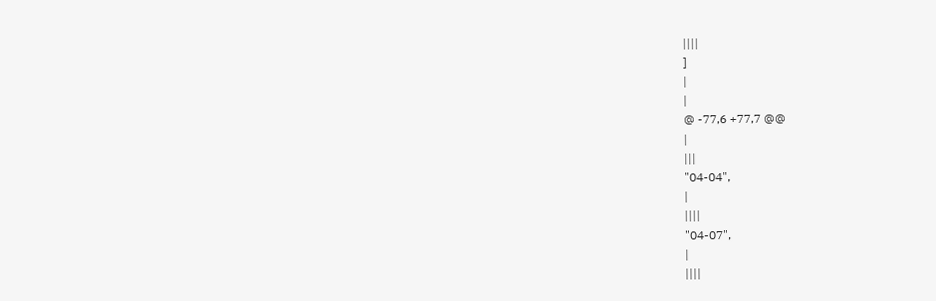||||
]
|
|
@ -77,6 +77,7 @@
|
|||
"04-04",
|
||||
"04-07",
|
||||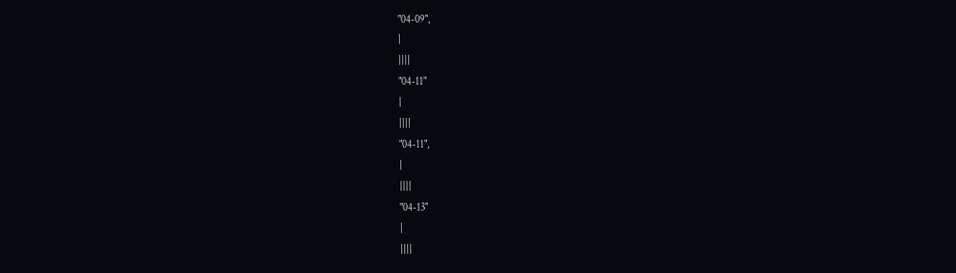"04-09",
|
||||
"04-11"
|
||||
"04-11",
|
||||
"04-13"
|
||||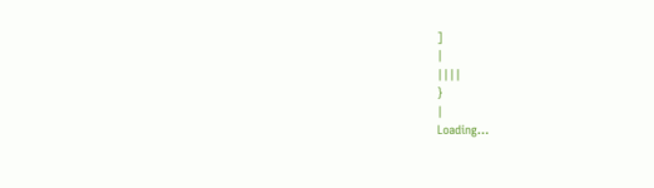]
|
||||
}
|
Loading…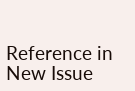Reference in New Issue